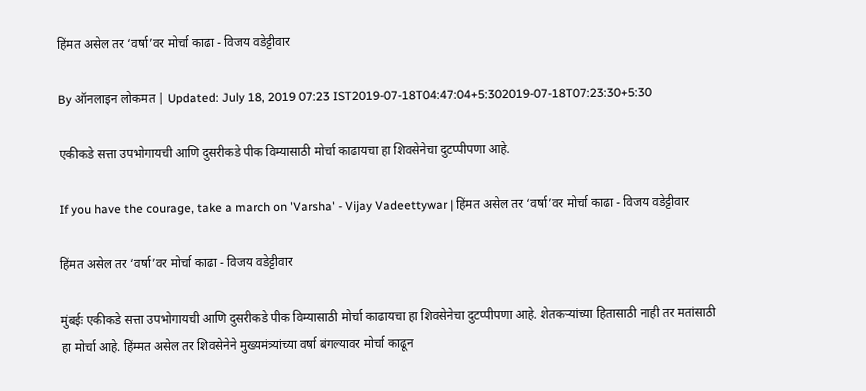हिंमत असेल तर ‘वर्षा’वर मोर्चा काढा - विजय वडेट्टीवार

By ऑनलाइन लोकमत | Updated: July 18, 2019 07:23 IST2019-07-18T04:47:04+5:302019-07-18T07:23:30+5:30

एकीकडे सत्ता उपभोगायची आणि दुसरीकडे पीक विम्यासाठी मोर्चा काढायचा हा शिवसेनेचा दुटप्पीपणा आहे.

If you have the courage, take a march on 'Varsha' - Vijay Vadeettywar | हिंमत असेल तर ‘वर्षा’वर मोर्चा काढा - विजय वडेट्टीवार

हिंमत असेल तर ‘वर्षा’वर मोर्चा काढा - विजय वडेट्टीवार

मुंबईः एकीकडे सत्ता उपभोगायची आणि दुसरीकडे पीक विम्यासाठी मोर्चा काढायचा हा शिवसेनेचा दुटप्पीपणा आहे. शेतकऱ्यांच्या हितासाठी नाही तर मतांसाठी हा मोर्चा आहे. हिंम्मत असेल तर शिवसेनेने मुख्यमंत्र्यांच्या वर्षा बंगल्यावर मोर्चा काढून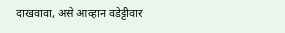दाखवावा, असे आव्हान वडेट्टीवार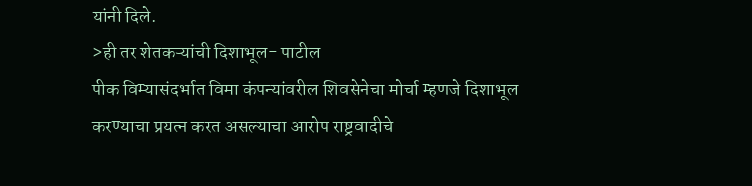यांनी दिले.
>ही तर शेतकऱ्यांची दिशाभूल- पाटील
पीक विम्यासंदर्भात विमा कंपन्यांवरील शिवसेनेचा मोर्चा म्हणजे दिशाभूल करण्याचा प्रयत्न करत असल्याचा आरोप राष्ट्रवादीचे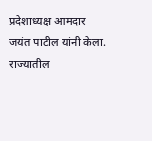प्रदेशाध्यक्ष आमदार जयंत पाटील यांनी केला. राज्यातील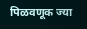पिळवणूक ज्या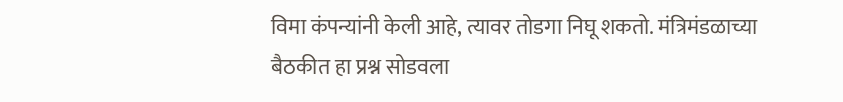विमा कंपन्यांनी केली आहे, त्यावर तोडगा निघू शकतो. मंत्रिमंडळाच्या बैठकीत हा प्रश्न सोडवला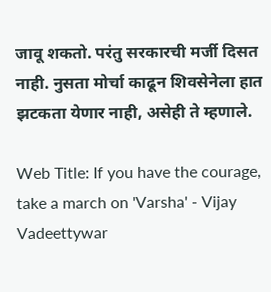जावू शकतो. परंतु सरकारची मर्जी दिसत नाही. नुसता मोर्चा काढून शिवसेनेला हात झटकता येणार नाही, असेही ते म्हणाले.

Web Title: If you have the courage, take a march on 'Varsha' - Vijay Vadeettywar